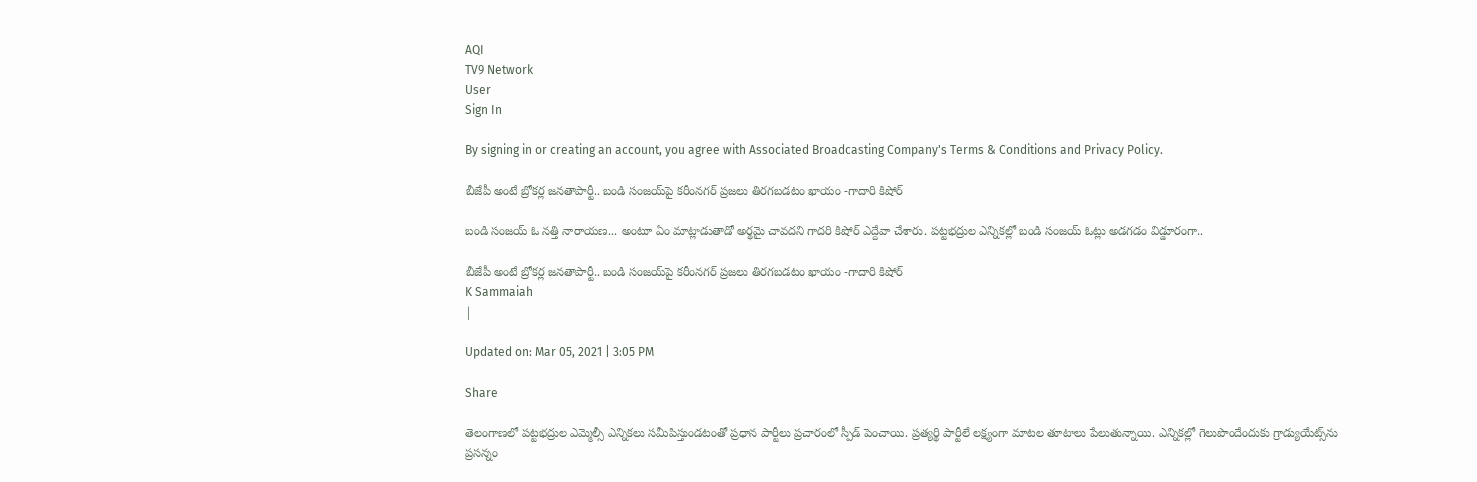AQI
TV9 Network
User
Sign In

By signing in or creating an account, you agree with Associated Broadcasting Company's Terms & Conditions and Privacy Policy.

బీజేపీ అంటే బ్రోకర్ల జనతాపార్టీ.. బండి సంజయ్‌పై కరీంనగర్‌ ప్రజలు తిరగబడటం ఖాయం -గాదారి కిషోర్‌

బండి సంజయ్ ఓ నత్తి నారాయణ... అంటూ ఏం మాట్లాడుతాడో అర్థమై చావదని గాదరి కిషోర్‌ ఎద్దేవా చేశారు. పట్టభద్రుల ఎన్నికల్లో బండి సంజయ్ ఓట్లు అడగడం విడ్డూరంగా..

బీజేపీ అంటే బ్రోకర్ల జనతాపార్టీ.. బండి సంజయ్‌పై కరీంనగర్‌ ప్రజలు తిరగబడటం ఖాయం -గాదారి కిషోర్‌
K Sammaiah
|

Updated on: Mar 05, 2021 | 3:05 PM

Share

తెలంగాణలో పట్టభద్రుల ఎమ్మెల్సీ ఎన్నికలు సమీపిస్తుండటంతో ప్రధాన పార్టీలు ప్రచారంలో స్పీడ్‌ పెంచాయి. ప్రత్యర్థి పార్టీలే లక్ష్యంగా మాటల తూటాలు పేలుతున్నాయి. ఎన్నికల్లో గెలుపొందేందుకు గ్రాడ్యుయేట్స్‌ను ప్రసన్నం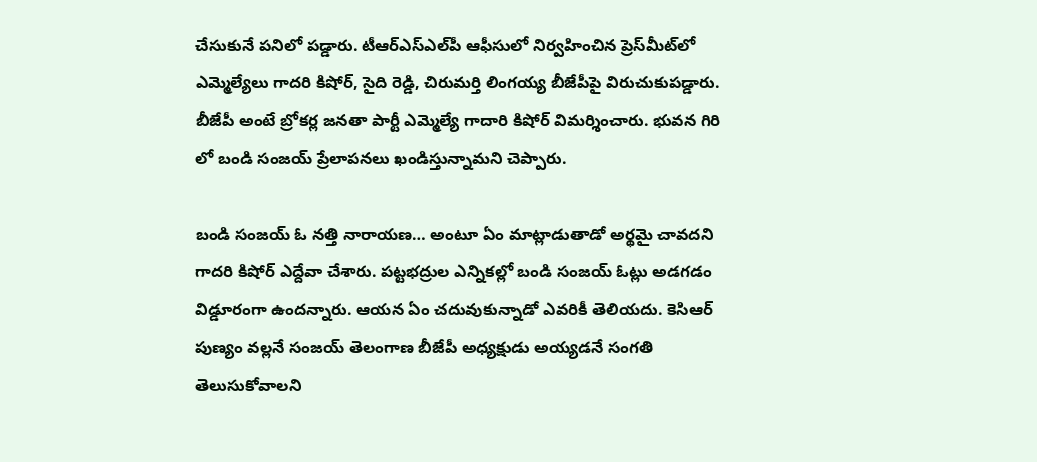చేసుకునే పనిలో పడ్డారు. టీఆర్‌ఎస్‌ఎల్‌పీ ఆఫీసులో నిర్వహించిన ప్రెస్‌మీట్‌లో ఎమ్మెల్యేలు గాదరి కిషోర్, సైది రెడ్డి, చిరుమర్తి లింగయ్య బీజేపీపై విరుచుకుపడ్డారు. బీజేపీ అంటే బ్రోకర్ల జనతా పార్టీ ఎమ్మెల్యే గాదారి కిషోర్‌ విమర్శించారు. భువన గిరి లో బండి సంజయ్ ప్రేలాపనలు ఖండిస్తున్నామని చెప్పారు.

బండి సంజయ్ ఓ నత్తి నారాయణ… అంటూ ఏం మాట్లాడుతాడో అర్థమై చావదని గాదరి కిషోర్‌ ఎద్దేవా చేశారు. పట్టభద్రుల ఎన్నికల్లో బండి సంజయ్ ఓట్లు అడగడం విడ్డూరంగా ఉందన్నారు. ఆయన ఏం చదువుకున్నాడో ఎవరికీ తెలియదు. కెసిఆర్ పుణ్యం వల్లనే సంజయ్ తెలంగాణ బీజేపీ అధ్యక్షుడు అయ్యడనే సంగతి తెలుసుకోవాలని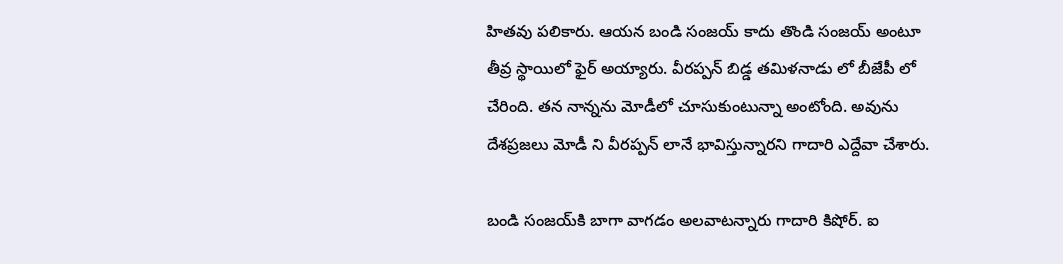హితవు పలికారు. ఆయన బండి సంజయ్ కాదు తొండి సంజయ్ అంటూ తీవ్ర స్థాయిలో ఫైర్‌ అయ్యారు. వీరప్పన్ బిడ్డ తమిళనాడు లో బీజేపీ లో చేరింది. తన నాన్నను మోడీలో చూసుకుంటున్నా అంటోంది. అవును దేశప్రజలు మోడీ ని వీరప్పన్ లానే భావిస్తున్నారని గాదారి ఎద్దేవా చేశారు.

బండి సంజయ్‌కి బాగా వాగడం అలవాటన్నారు గాదారి కిషోర్‌. ఐ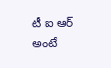టీ ఐ ఆర్ అంటే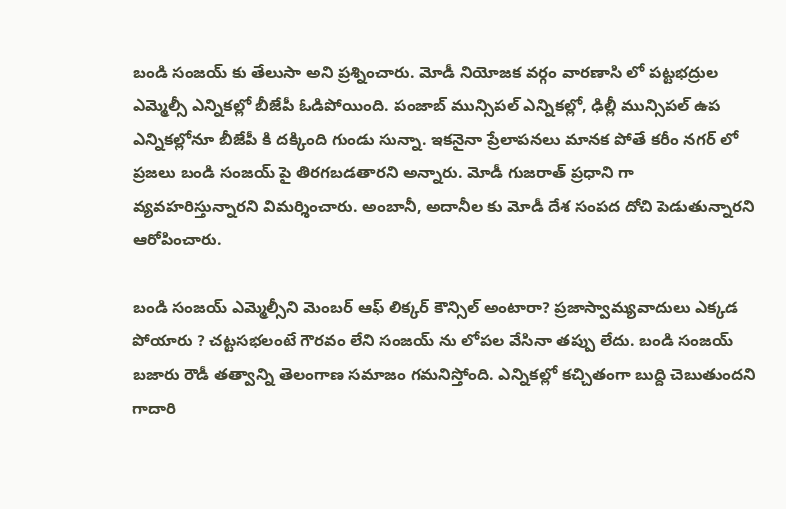బండి సంజయ్ కు తేలుసా అని ప్రశ్నించారు. మోడీ నియోజక వర్గం వారణాసి లో పట్టభద్రుల ఎమ్మెల్సీ ఎన్నికల్లో బీజేపీ ఓడిపోయింది. పంజాబ్ మున్సిపల్ ఎన్నికల్లో, ఢిల్లీ మున్సిపల్ ఉప ఎన్నికల్లోనూ బీజేపీ కి దక్కింది గుండు సున్నా. ఇకనైనా ప్రేలాపనలు మానక పోతే కరీం నగర్ లో ప్రజలు బండి సంజయ్ పై తిరగబడతారని అన్నారు. మోడీ గుజరాత్ ప్రధాని గా వ్యవహరిస్తున్నారని విమర్శించారు. అంబానీ, అదానీల కు మోడీ దేశ సంపద దోచి పెడుతున్నారని ఆరోపించారు.

బండి సంజయ్ ఎమ్మెల్సీని మెంబర్ ఆఫ్ లిక్కర్ కౌన్సిల్ అంటారా? ప్రజాస్వామ్యవాదులు ఎక్కడ పోయారు ? చట్టసభలంటే గౌరవం లేని సంజయ్ ను లోపల వేసినా తప్పు లేదు. బండి సంజయ్ బజారు రౌడీ తత్వాన్ని తెలంగాణ సమాజం గమనిస్తోంది. ఎన్నికల్లో కచ్చితంగా బుద్ది చెబుతుందని గాదారి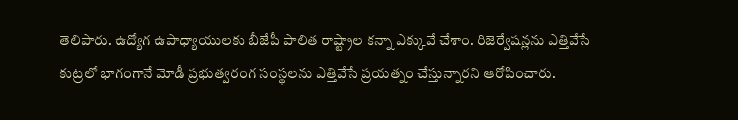తెలిపారు. ఉద్యోగ ఉపాధ్యాయులకు బీజేపీ పాలిత రాష్ట్రాల కన్నా ఎక్కువే చేశాం. రిజెర్వేషన్లను ఎత్తివేసే కుట్రలో భాగంగానే మోడీ ప్రభుత్వరంగ సంస్థలను ఎత్తివేసే ప్రయత్నం చేస్తున్నారని ఆరోపించారు.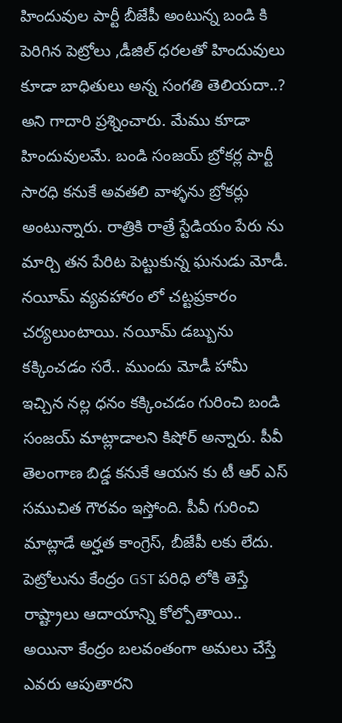హిందువుల పార్టీ బీజేపీ అంటున్న బండి కి పెరిగిన పెట్రోలు ,డీజిల్ ధరలతో హిందువులు కూడా బాధితులు అన్న సంగతి తెలియదా..? అని గాదారి ప్రశ్నించారు. మేము కూడా హిందువులమే. బండి సంజయ్ బ్రోకర్ల పార్టీ సారధి కనుకే అవతలి వాళ్ళను బ్రోకర్లు అంటున్నారు. రాత్రికి రాత్రే స్టేడియం పేరు ను మార్చి తన పేరిట పెట్టుకున్న ఘనుడు మోడీ. నయీమ్ వ్యవహారం లో చట్టప్రకారం చర్యలుంటాయి. నయీమ్ డబ్బును కక్కించడం సరే.. ముందు మోడీ హామీ ఇచ్చిన నల్ల ధనం కక్కించడం గురించి బండి సంజయ్ మాట్లాడాలని కిషోర్‌ అన్నారు. పీవీ తెలంగాణ బిడ్డ కనుకే ఆయన కు టీ ఆర్ ఎస్ సముచిత గౌరవం ఇస్తోంది. పీవీ గురించి మాట్లాడే అర్హత కాంగ్రెస్, బీజేపీ లకు లేదు. పెట్రోలును కేంద్రం GST పరిధి లోకి తెస్తే రాష్ట్రాలు ఆదాయాన్ని కోల్పోతాయి.. అయినా కేంద్రం బలవంతంగా అమలు చేస్తే ఎవరు ఆపుతారని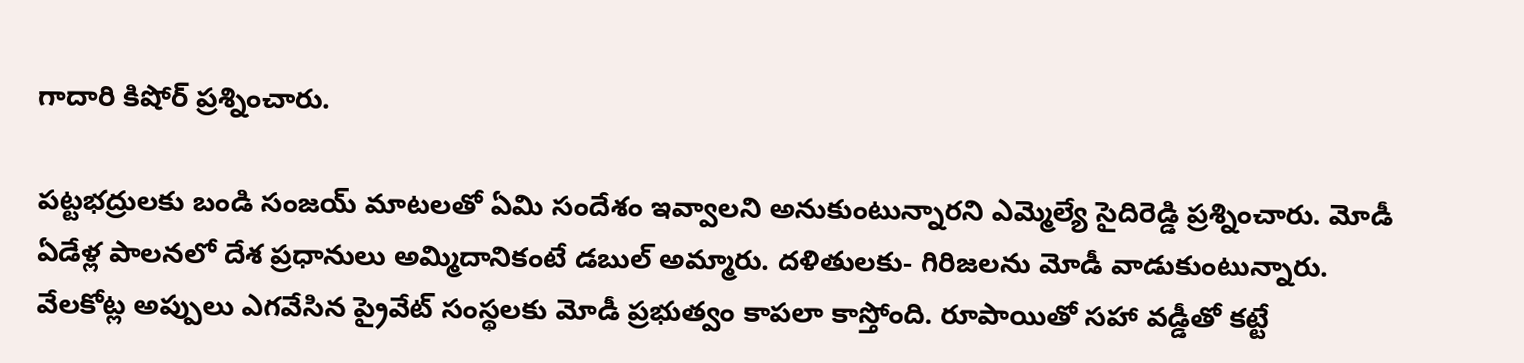గాదారి కిషోర్‌ ప్రశ్నించారు.

పట్టభద్రులకు బండి సంజయ్ మాటలతో ఏమి సందేశం ఇవ్వాలని అనుకుంటున్నారని ఎమ్మెల్యే సైదిరెడ్డి ప్రశ్నించారు. మోడీ ఏడేళ్ల పాలనలో దేశ ప్రధానులు అమ్మిదానికంటే డబుల్ అమ్మారు. దళితులకు- గిరిజలను మోడీ వాడుకుంటున్నారు. వేలకోట్ల అప్పులు ఎగవేసిన ప్రైవేట్ సంస్థలకు మోడీ ప్రభుత్వం కాపలా కాస్తోంది. రూపాయితో సహా వడ్డీతో కట్టే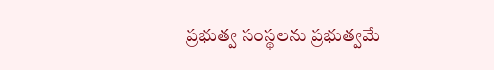ప్రభుత్వ సంస్థలను ప్రభుత్వమే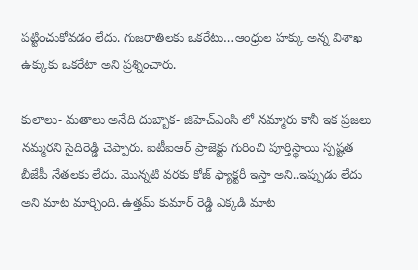పట్టించుకోవడం లేదు. గుజరాతిలకు ఒకరేటు…ఆంధ్రుల హక్కు అన్న విశాఖ ఉక్కుకు ఒకరేటా అని ప్రశ్నించారు.

కులాలు- మతాలు అనేది దుబ్బాక- జిహెచ్ఎంసి లో నమ్మారు కానీ ఇక ప్రజలు నమ్మరని సైదిరెడ్డి చెప్పారు. ఐటీఐఆర్ ప్రాజెక్టు గురించి పూర్తిస్థాయి స్పష్టత బీజేపీ నేతలకు లేదు. మొన్నటి వరకు కోజ్ ఫ్యాక్టరీ ఇస్తా అని..ఇప్పుడు లేదు అని మాట మార్చింది. ఉత్తమ్ కుమార్ రెడ్డి ఎక్కడి మాట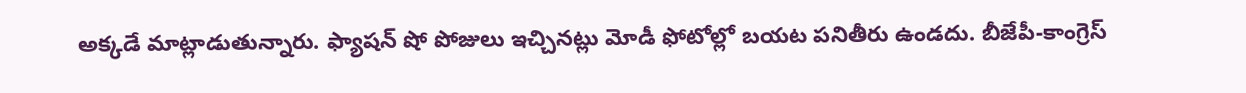అక్కడే మాట్లాడుతున్నారు. ఫ్యాషన్ షో పోజులు ఇచ్చినట్లు మోడీ ఫోటోల్లో బయట పనితీరు ఉండదు. బీజేపీ-కాంగ్రెస్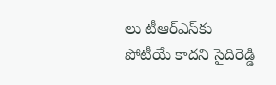లు టీఆర్‌ఎస్‌కు పోటీయే కాదని సైదిరెడ్డి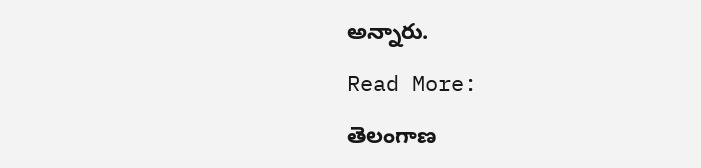అన్నారు.

Read More:

తెలంగాణ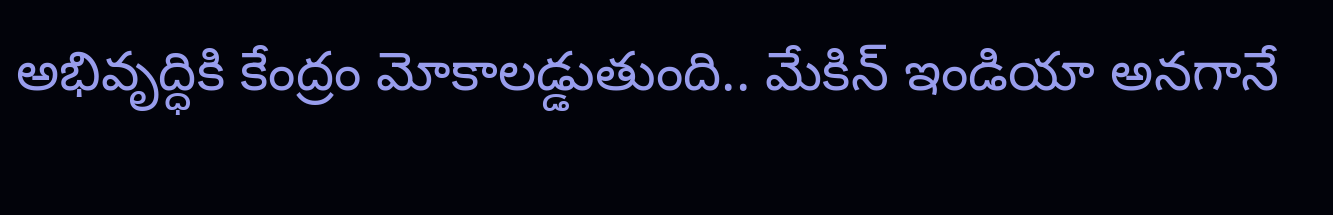అభివృద్ధికి కేంద్రం మోకాలడ్డుతుంది.. మేకిన్‌ ఇండియా అనగానే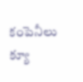కంపెనీలు క్యూ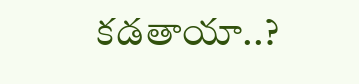కడతాయా..?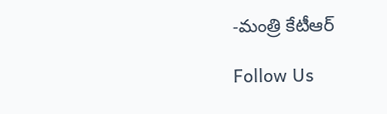-మంత్రి కేటీఆర్‌

Follow Us